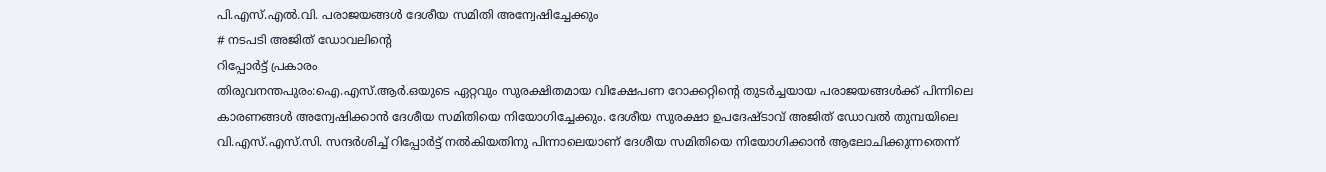പി.എസ്.എൽ.വി. പരാജയങ്ങൾ ദേശീയ സമിതി അന്വേഷിച്ചേക്കും
# നടപടി അജിത് ഡോവലിന്റെ
റിപ്പോർട്ട് പ്രകാരം
തിരുവനന്തപുരം:ഐ.എസ്.ആർ.ഒയുടെ ഏറ്റവും സുരക്ഷിതമായ വിക്ഷേപണ റോക്കറ്റിന്റെ തുടർച്ചയായ പരാജയങ്ങൾക്ക് പിന്നിലെ കാരണങ്ങൾ അന്വേഷിക്കാൻ ദേശീയ സമിതിയെ നിയോഗിച്ചേക്കും. ദേശീയ സുരക്ഷാ ഉപദേഷ്ടാവ് അജിത് ഡോവൽ തുമ്പയിലെ വി.എസ്.എസ്.സി. സന്ദർശിച്ച് റിപ്പോർട്ട് നൽകിയതിനു പിന്നാലെയാണ് ദേശീയ സമിതിയെ നിയോഗിക്കാൻ ആലോചിക്കുന്നതെന്ന്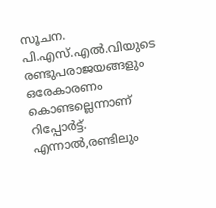സൂചന. പി.എസ്.എൽ.വിയുടെ രണ്ടുപരാജയങ്ങളും ഒരേകാരണം കൊണ്ടല്ലെന്നാണ് റിപ്പോർട്ട്. എന്നാൽ,രണ്ടിലും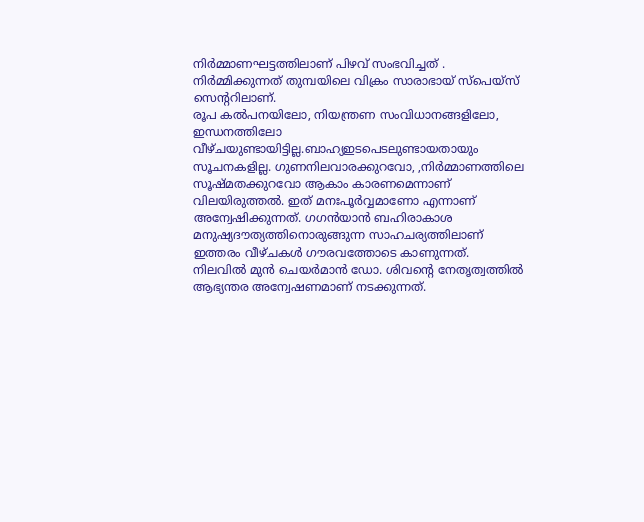നിർമ്മാണഘട്ടത്തിലാണ് പിഴവ് സംഭവിച്ചത് . നിർമ്മിക്കുന്നത് തുമ്പയിലെ വിക്രം സാരാഭായ് സ്പെയ്സ് സെന്ററിലാണ്.
രൂപ കൽപനയിലോ, നിയന്ത്രണ സംവിധാനങ്ങളിലോ, ഇന്ധനത്തിലോ വീഴ്ചയുണ്ടായിട്ടില്ല.ബാഹ്യഇടപെടലുണ്ടായതായും സൂചനകളില്ല. ഗുണനിലവാരക്കുറവോ, ,നിർമ്മാണത്തിലെ സൂഷ്മതക്കുറവോ ആകാം കാരണമെന്നാണ് വിലയിരുത്തൽ. ഇത് മനഃപൂർവ്വമാണോ എന്നാണ് അന്വേഷിക്കുന്നത്. ഗഗൻയാൻ ബഹിരാകാശ മനുഷ്യദൗത്യത്തിനൊരുങ്ങുന്ന സാഹചര്യത്തിലാണ് ഇത്തരം വീഴ്ചകൾ ഗൗരവത്തോടെ കാണുന്നത്.
നിലവിൽ മുൻ ചെയർമാൻ ഡോ. ശിവന്റെ നേതൃത്വത്തിൽ ആഭ്യന്തര അന്വേഷണമാണ് നടക്കുന്നത്.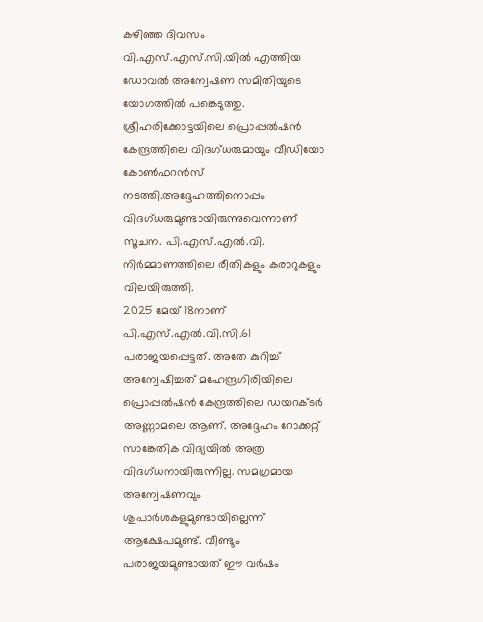കഴിഞ്ഞ ദിവസം വി.എസ്.എസ്.സി.യിൽ എത്തിയ ഡോവൽ അന്വേഷണ സമിതിയുടെ യോഗത്തിൽ പങ്കെടുത്തു. ശ്രീഹരിക്കോട്ടയിലെ പ്രൊപ്പൽഷൻ കേന്ദ്രത്തിലെ വിദഗ്ധരുമായും വീഡിയോ കോൺഫറൻസ് നടത്തി.അദ്ദേഹത്തിനൊപ്പം വിദഗ്ധരുമുണ്ടായിരുന്നുവെന്നാണ് സൂചന. പി.എസ്.എൽ.വി. നിർമ്മാണത്തിലെ രീതികളും കരാറുകളും വിലയിരുത്തി.
2025 മേയ് 18നാണ് പി.എസ്.എൽ.വി.സി.61 പരാജയപ്പെട്ടത്. അതേ കുറിച്ച് അന്വേഷിച്ചത് മഹേന്ദ്രഗിരിയിലെ പ്രൊപ്പൽഷൻ കേന്ദ്രത്തിലെ ഡയറക്ടർ അണ്ണാമലെ ആണ്. അദ്ദേഹം റോക്കറ്റ് സാങ്കേതിക വിദ്യയിൽ അത്ര വിദഗ്ധനായിരുന്നില്ല. സമഗ്രമായ അന്വേഷണവും ശുപാർശകളുമുണ്ടായില്ലെന്ന് ആക്ഷേപമുണ്ട്. വീണ്ടും പരാജയമുണ്ടായത് ഈ വർഷം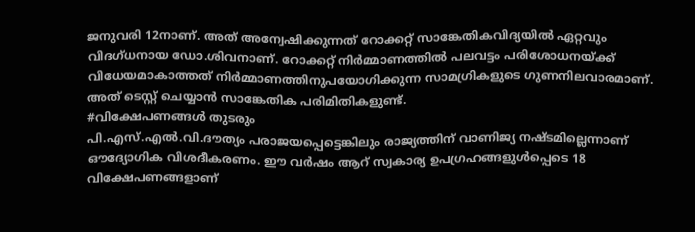ജനുവരി 12നാണ്. അത് അന്വേഷിക്കുന്നത് റോക്കറ്റ് സാങ്കേതികവിദ്യയിൽ ഏറ്റവും വിദഗ്ധനായ ഡോ.ശിവനാണ്. റോക്കറ്റ് നിർമ്മാണത്തിൽ പലവട്ടം പരിശോധനയ്ക്ക് വിധേയമാകാത്തത് നിർമ്മാണത്തിനുപയോഗിക്കുന്ന സാമഗ്രികളുടെ ഗുണനിലവാരമാണ്. അത് ടെസ്റ്റ് ചെയ്യാൻ സാങ്കേതിക പരിമിതികളുണ്ട്.
#വിക്ഷേപണങ്ങൾ തുടരും
പി.എസ്.എൽ.വി.ദൗത്യം പരാജയപ്പെട്ടെങ്കിലും രാജ്യത്തിന് വാണിജ്യ നഷ്ടമില്ലെന്നാണ് ഔദ്യോഗിക വിശദീകരണം. ഈ വർഷം ആറ് സ്വകാര്യ ഉപഗ്രഹങ്ങളുൾപ്പെടെ 18 വിക്ഷേപണങ്ങളാണ്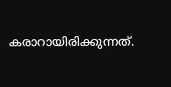കരാറായിരിക്കുന്നത്.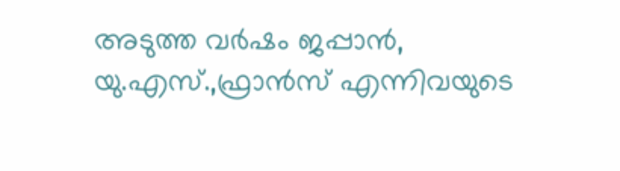അടുത്ത വർഷം ജപ്പാൻ, യു.എസ്.,ഫ്രാൻസ് എന്നിവയുടെ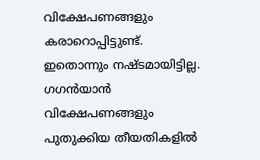വിക്ഷേപണങ്ങളും കരാറൊപ്പിട്ടുണ്ട്. ഇതൊന്നും നഷ്ടമായിട്ടില്ല. ഗഗൻയാൻ വിക്ഷേപണങ്ങളും പുതുക്കിയ തീയതികളിൽ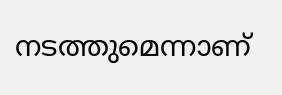നടത്തുമെന്നാണ്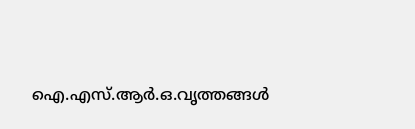ഐ.എസ്.ആർ.ഒ.വൃത്തങ്ങൾ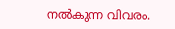നൽകുന്ന വിവരം.